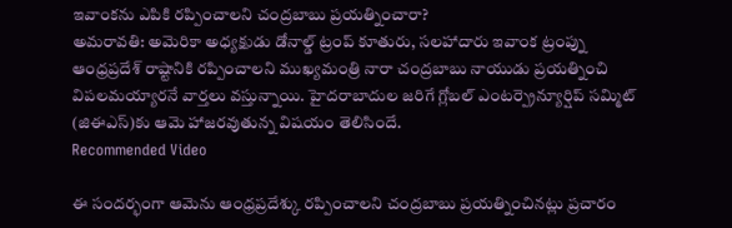ఇవాంకను ఎపికి రప్పించాలని చంద్రబాబు ప్రయత్నించారా?
అమరావతి: అమెరికా అధ్యక్షుడు డోనాల్డ్ ట్రంప్ కూతురు, సలహాదారు ఇవాంక ట్రంప్ను ఆంధ్రప్రదేశ్ రాష్టానికి రప్పించాలని ముఖ్యమంత్రి నారా చంద్రబాబు నాయుడు ప్రయత్నించి విపలమయ్యారనే వార్తలు వస్తున్నాయి. హైదరాబాదుల జరిగే గ్లోబల్ ఎంటర్ప్రెన్యూర్షిప్ సమ్మిట్ (జిఈఎస్)కు ఆమె హాజరవుతున్న విషయం తెలిసిందే.
Recommended Video

ఈ సందర్భంగా ఆమెను ఆంధ్రప్రదేశ్కు రప్పించాలని చంద్రబాబు ప్రయత్నించినట్లు ప్రచారం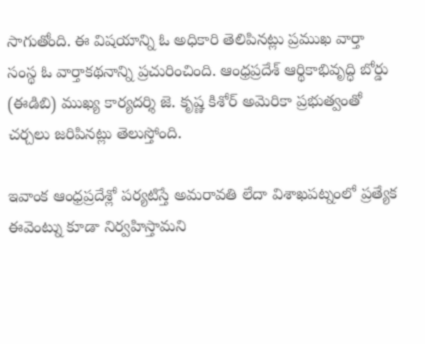సాగుతోంది. ఈ విషయాన్ని ఓ అధికారి తెలిపినట్లు ప్రముఖ వార్తా సంస్థ ఓ వార్తాకథనాన్ని ప్రచురించింది. ఆంధ్రప్రదేశ్ ఆర్థికాభివృద్ధి బోర్డు (ఈడిబి) ముఖ్య కార్యదర్శి జె. కృష్ణ కిశోర్ అమెరికా ప్రభుత్వంతో చర్చలు జరిపినట్లు తెలుస్తోంది.

ఇవాంక ఆంధ్రప్రదేశ్లో పర్యటిస్తే అమరావతి లేదా విశాఖపట్నంలో ప్రత్యేక ఈవెంట్ను కూడా నిర్వహిస్తామని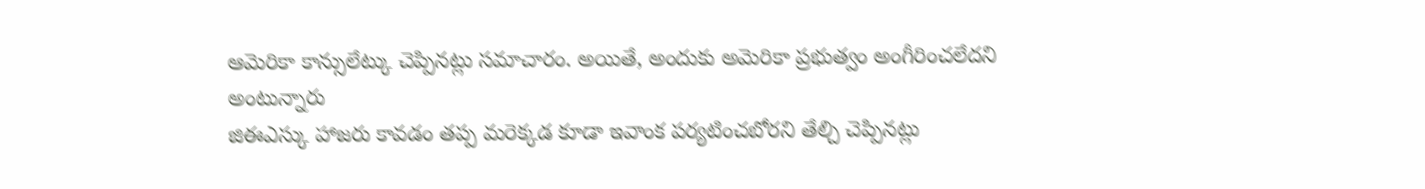ఆమెరికా కాన్సులేట్కు చెప్పినట్లు సమాచారం. అయితే, అందుకు అమెరికా ప్రభుత్వం అంగీరించలేదని అంటున్నారు
జిఈఎస్కు హాజరు కావడం తప్ప మరెక్కడ కూడా ఇవాంక పర్యటించబోరని తేల్చి చెప్పినట్లు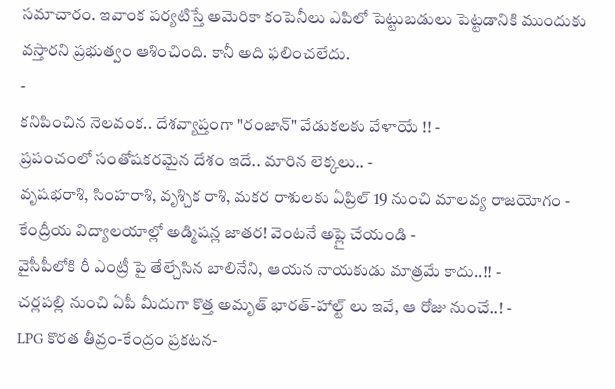సమాచారం. ఇవాంక పర్యటిస్తే అమెరికా కంపెనీలు ఎపిలో పెట్టుబడులు పెట్టడానికి ముందుకు వస్తారని ప్రభుత్వం ఆశించింది. కానీ అది ఫలించలేదు.
-
కనిపించిన నెలవంక.. దేశవ్యాప్తంగా "రంజాన్" వేడుకలకు వేళాయే !! -
ప్రపంచంలో సంతోషకరమైన దేశం ఇదే.. మారిన లెక్కలు.. -
వృషభరాశి, సింహరాశి, వృశ్చిక రాశి, మకర రాశులకు ఏప్రిల్ 19 నుంచి మాలవ్య రాజయోగం -
కేంద్రీయ విద్యాలయాల్లో అడ్మిషన్ల జాతర! వెంటనే అప్లై చేయండి -
వైసీపీలోకి రీ ఎంట్రీ పై తేల్చేసిన బాలినేని, ఆయన నాయకుడు మాత్రమే కాదు..!! -
చర్లపల్లి నుంచి ఏపీ మీదుగా కొత్త అమృత్ భారత్-హాల్ట్ లు ఇవే, ఆ రోజు నుంచే..! -
LPG కొరత తీవ్రం-కేంద్రం ప్రకటన-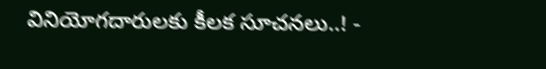వినియోగదారులకు కీలక సూచనలు..! -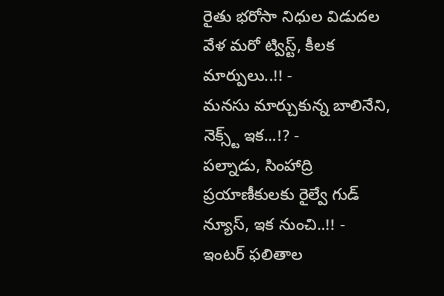రైతు భరోసా నిధుల విడుదల వేళ మరో ట్విస్ట్, కీలక మార్పులు..!! -
మనసు మార్చుకున్న బాలినేని, నెక్స్ట్ ఇక...!? -
పల్నాడు, సింహాద్రి ప్రయాణీకులకు రైల్వే గుడ్ న్యూస్, ఇక నుంచి..!! -
ఇంటర్ ఫలితాల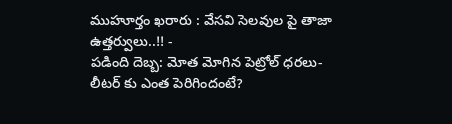ముహూర్తం ఖరారు : వేసవి సెలవుల పై తాజా ఉత్తర్వులు..!! -
పడింది దెబ్బ: మోత మోగిన పెట్రోల్ ధరలు- లీటర్ కు ఎంత పెరిగిందంటే?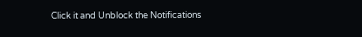Click it and Unblock the Notifications